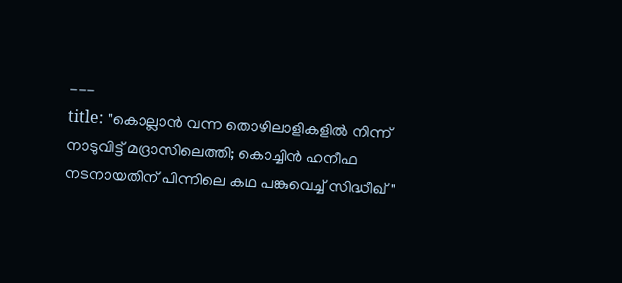---
title: "കൊല്ലാൻ വന്ന തൊഴിലാളികളിൽ നിന്ന് നാടുവിട്ട് മദ്രാസിലെത്തി; കൊച്ചിന്‍ ഹനീഫ നടനായതിന് പിന്നിലെ കഥ പങ്കുവെച്ച് സിദ്ധീഖ് "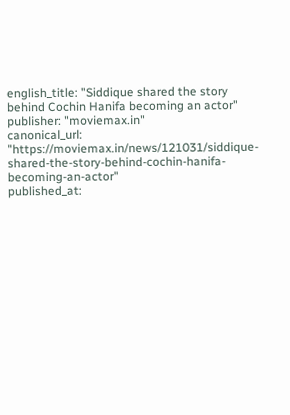english_title: "Siddique shared the story behind Cochin Hanifa becoming an actor"
publisher: "moviemax.in"
canonical_url: "https://moviemax.in/news/121031/siddique-shared-the-story-behind-cochin-hanifa-becoming-an-actor"
published_at: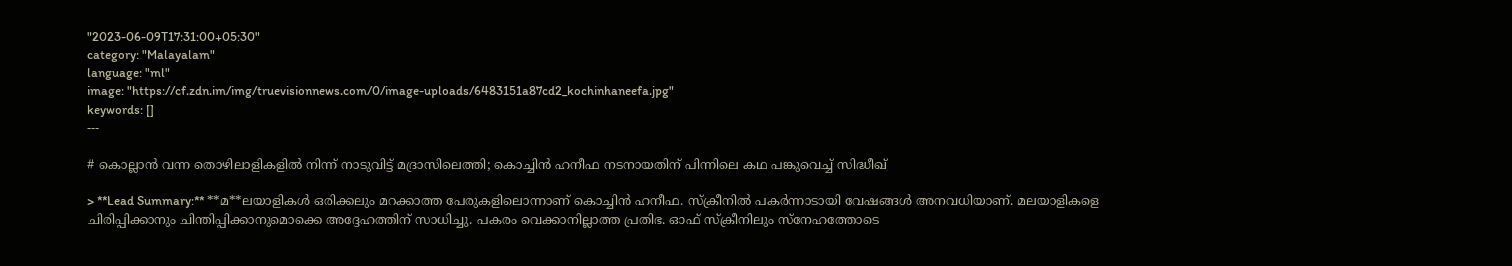"2023-06-09T17:31:00+05:30"
category: "Malayalam"
language: "ml"
image: "https://cf.zdn.im/img/truevisionnews.com/0/image-uploads/6483151a87cd2_kochinhaneefa.jpg"
keywords: []
---

# കൊല്ലാൻ വന്ന തൊഴിലാളികളിൽ നിന്ന് നാടുവിട്ട് മദ്രാസിലെത്തി; കൊച്ചിന്‍ ഹനീഫ നടനായതിന് പിന്നിലെ കഥ പങ്കുവെച്ച് സിദ്ധീഖ്

> **Lead Summary:** **മ**ലയാളികള്‍ ഒരിക്കലും മറക്കാത്ത പേരുകളിലൊന്നാണ് കൊച്ചിന്‍ ഹനീഫ. സ്‌ക്രീനില്‍ പകര്‍ന്നാടായി വേഷങ്ങള്‍ അനവധിയാണ്. മലയാളികളെ ചിരിപ്പിക്കാനും ചിന്തിപ്പിക്കാനുമൊക്കെ അദ്ദേഹത്തിന് സാധിച്ചു. പകരം വെക്കാനില്ലാത്ത പ്രതിഭ. ഓഫ് സ്‌ക്രീനിലും സ്‌നേഹത്തോടെ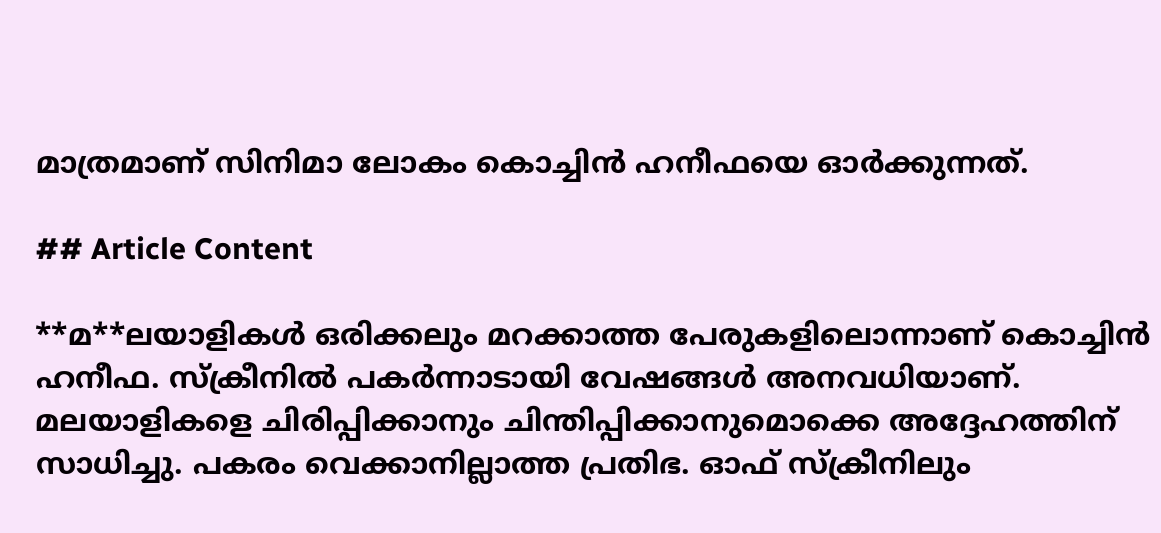മാത്രമാണ് സിനിമാ ലോകം കൊച്ചിന്‍ ഹനീഫയെ ഓര്‍ക്കുന്നത്.

## Article Content

**മ**ലയാളികള്‍ ഒരിക്കലും മറക്കാത്ത പേരുകളിലൊന്നാണ് കൊച്ചിന്‍ ഹനീഫ. സ്‌ക്രീനില്‍ പകര്‍ന്നാടായി വേഷങ്ങള്‍ അനവധിയാണ്. മലയാളികളെ ചിരിപ്പിക്കാനും ചിന്തിപ്പിക്കാനുമൊക്കെ അദ്ദേഹത്തിന് സാധിച്ചു. പകരം വെക്കാനില്ലാത്ത പ്രതിഭ. ഓഫ് സ്‌ക്രീനിലും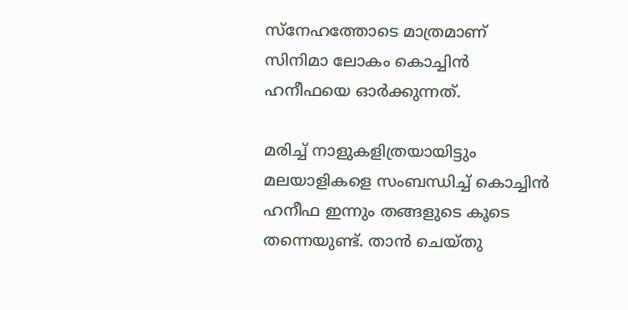സ്‌നേഹത്തോടെ മാത്രമാണ് സിനിമാ ലോകം കൊച്ചിന്‍ ഹനീഫയെ ഓര്‍ക്കുന്നത്.

മരിച്ച് നാളുകളിത്രയായിട്ടും മലയാളികളെ സംബന്ധിച്ച് കൊച്ചിന്‍ ഹനീഫ ഇന്നും തങ്ങളുടെ കൂടെ തന്നെയുണ്ട്. താന്‍ ചെയ്തു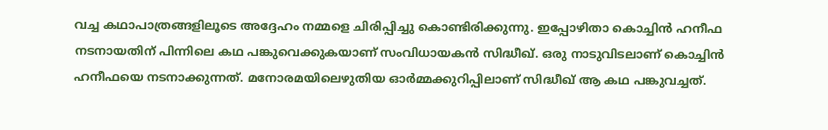വച്ച കഥാപാത്രങ്ങളിലൂടെ അദ്ദേഹം നമ്മളെ ചിരിപ്പിച്ചു കൊണ്ടിരിക്കുന്നു. ഇപ്പോഴിതാ കൊച്ചിന്‍ ഹനീഫ നടനായതിന് പിന്നിലെ കഥ പങ്കുവെക്കുകയാണ് സംവിധായകന്‍ സിദ്ധീഖ്. ഒരു നാടുവിടലാണ് കൊച്ചിന്‍ ഹനീഫയെ നടനാക്കുന്നത്. മനോരമയിലെഴുതിയ ഓര്‍മ്മക്കുറിപ്പിലാണ് സിദ്ധീഖ് ആ കഥ പങ്കുവച്ചത്.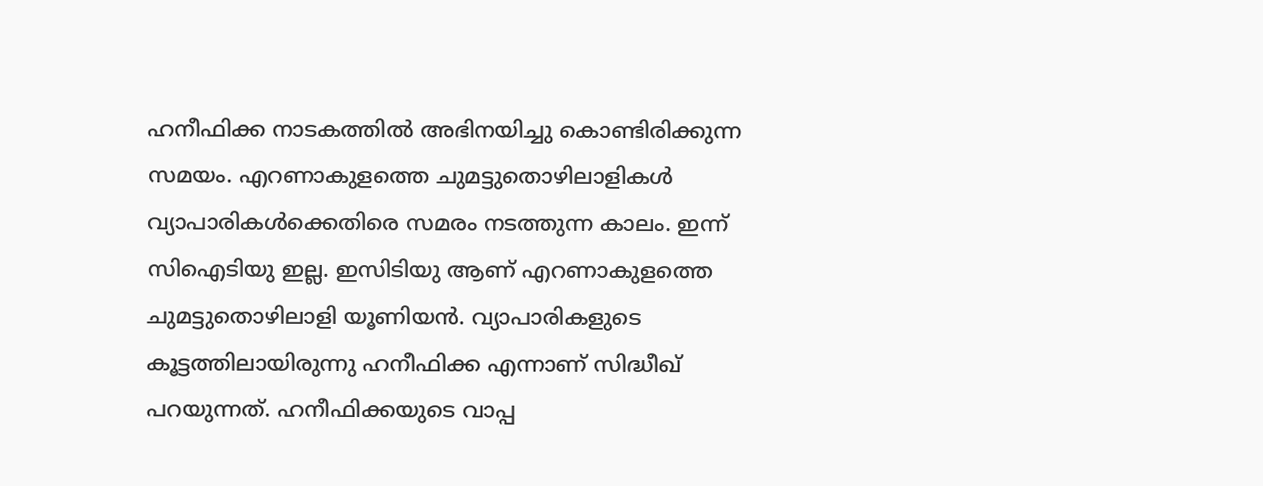ഹനീഫിക്ക നാടകത്തില്‍ അഭിനയിച്ചു കൊണ്ടിരിക്കുന്ന സമയം. എറണാകുളത്തെ ചുമട്ടുതൊഴിലാളികള്‍ വ്യാപാരികള്‍ക്കെതിരെ സമരം നടത്തുന്ന കാലം. ഇന്ന് സിഐടിയു ഇല്ല. ഇസിടിയു ആണ് എറണാകുളത്തെ ചുമട്ടുതൊഴിലാളി യൂണിയന്‍. വ്യാപാരികളുടെ കൂട്ടത്തിലായിരുന്നു ഹനീഫിക്ക എന്നാണ് സിദ്ധീഖ് പറയുന്നത്. ഹനീഫിക്കയുടെ വാപ്പ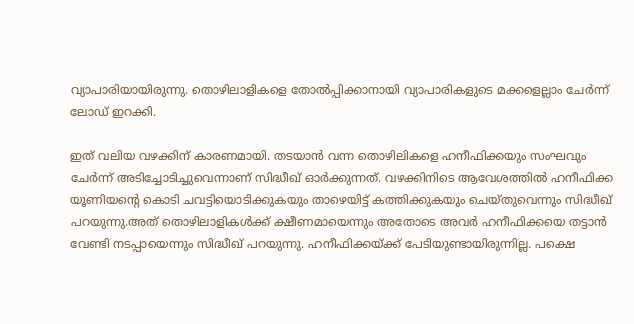വ്യാപാരിയായിരുന്നു. തൊഴിലാളികളെ തോല്‍പ്പിക്കാനായി വ്യാപാരികളുടെ മക്കളെല്ലാം ചേര്‍ന്ന് ലോഡ് ഇറക്കി.

ഇത് വലിയ വഴക്കിന് കാരണമായി. തടയാന്‍ വന്ന തൊഴിലികളെ ഹനീഫിക്കയും സംഘവും ചേര്‍ന്ന് അടിച്ചോടിച്ചുവെന്നാണ് സിദ്ധീഖ് ഓര്‍ക്കുന്നത്. വഴക്കിനിടെ ആവേശത്തില്‍ ഹനീഫിക്ക യൂണിയന്റെ കൊടി ചവട്ടിയൊടിക്കുകയും താഴെയിട്ട് കത്തിക്കുകയും ചെയ്തുവെന്നും സിദ്ധീഖ് പറയുന്നു.അത് തൊഴിലാളികള്‍ക്ക് ക്ഷീണമായെന്നും അതോടെ അവര്‍ ഹനീഫിക്കയെ തട്ടാന്‍ വേണ്ടി നടപ്പായെന്നും സിദ്ധീഖ് പറയുന്നു. ഹനീഫിക്കയ്ക്ക് പേടിയുണ്ടായിരുന്നില്ല. പക്ഷെ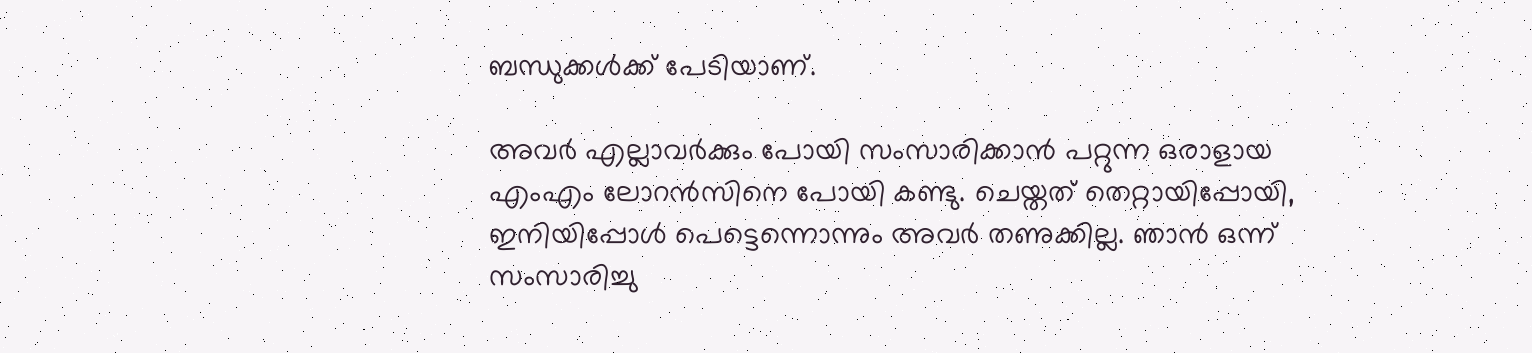ബന്ധുക്കള്‍ക്ക് പേടിയാണ്.

അവര്‍ എല്ലാവര്‍ക്കും പോയി സംസാരിക്കാന്‍ പറ്റുന്ന ഒരാളായ എംഎം ലോറന്‍സിനെ പോയി കണ്ടു. ചെയ്തത് തെറ്റായിപ്പോയി, ഇനിയിപ്പോള്‍ പെട്ടെന്നൊന്നും അവര്‍ തണുക്കില്ല. ഞാന്‍ ഒന്ന് സംസാരിച്ചു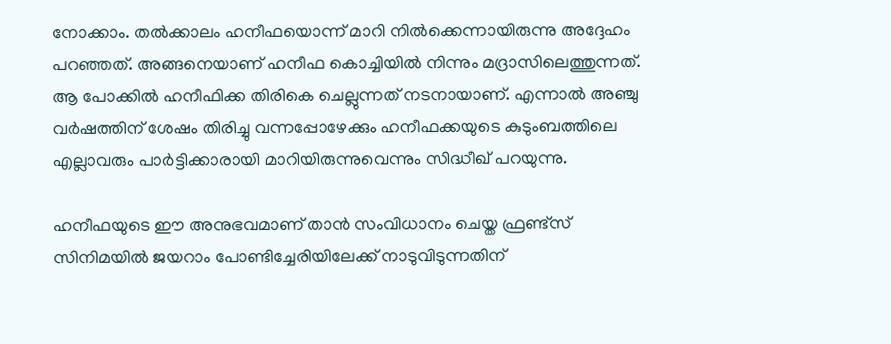നോക്കാം. തല്‍ക്കാലം ഹനീഫയൊന്ന് മാറി നില്‍ക്കെന്നായിരുന്നു അദ്ദേഹം പറഞ്ഞത്. അങ്ങനെയാണ് ഹനീഫ കൊച്ചിയില്‍ നിന്നും മദ്രാസിലെത്തുന്നത്. ആ പോക്കില്‍ ഹനീഫിക്ക തിരികെ ചെല്ലുന്നത് നടനായാണ്. എന്നാല്‍ അഞ്ചു വര്‍ഷത്തിന് ശേഷം തിരിച്ചു വന്നപ്പോഴേക്കും ഹനീഫക്കയുടെ കുടുംബത്തിലെ എല്ലാവരും പാര്‍ട്ടിക്കാരായി മാറിയിരുന്നുവെന്നും സിദ്ധീഖ് പറയുന്നു.

ഹനീഫയുടെ ഈ അനുഭവമാണ് താന്‍ സംവിധാനം ചെയ്ത ഫ്രണ്ട്‌സ് സിനിമയില്‍ ജയറാം പോണ്ടിച്ചേരിയിലേക്ക് നാടുവിടുന്നതിന്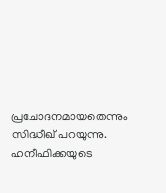പ്രചോദനമായതെന്നും സിദ്ധീഖ് പറയുന്നു. ഹനീഫിക്കയുടെ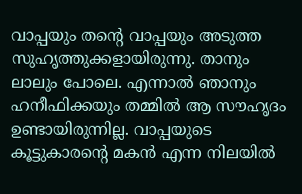വാപ്പയും തന്റെ വാപ്പയും അടുത്ത സുഹൃത്തുക്കളായിരുന്നു. താനും ലാലും പോലെ. എന്നാല്‍ ഞാനും ഹനീഫിക്കയും തമ്മില്‍ ആ സൗഹൃദം ഉണ്ടായിരുന്നില്ല. വാപ്പയുടെ കൂട്ടുകാരന്റെ മകന്‍ എന്ന നിലയില്‍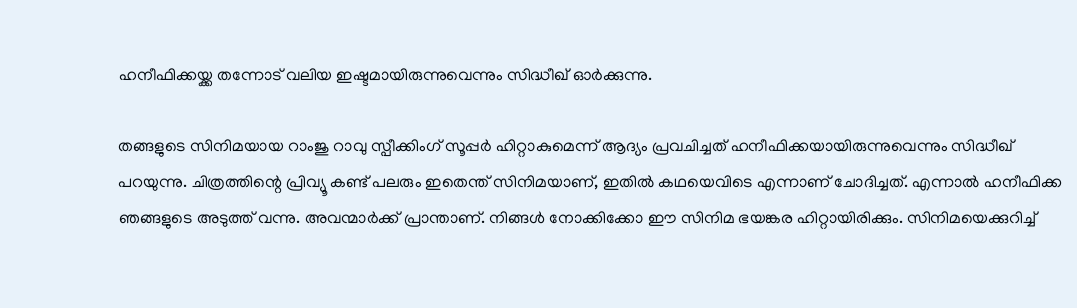ഹനീഫിക്കയ്ക്ക തന്നോട് വലിയ ഇഷ്ടമായിരുന്നുവെന്നും സിദ്ധീഖ് ഓര്‍ക്കുന്നു.

തങ്ങളുടെ സിനിമയായ റാംജു റാവു സ്പീക്കിംഗ് സൂപ്പര്‍ ഹിറ്റാകുമെന്ന് ആദ്യം പ്രവചിച്ചത് ഹനീഫിക്കയായിരുന്നുവെന്നും സിദ്ധീഖ് പറയുന്നു. ചിത്രത്തിന്റെ പ്രിവ്യൂ കണ്ട് പലരും ഇതെന്ത് സിനിമയാണ്, ഇതില്‍ കഥയെവിടെ എന്നാണ് ചോദിച്ചത്. എന്നാല്‍ ഹനീഫിക്ക ഞങ്ങളുടെ അടുത്ത് വന്നു. അവന്മാര്‍ക്ക് പ്രാന്താണ്. നിങ്ങള്‍ നോക്കിക്കോ ഈ സിനിമ ഭയങ്കര ഹിറ്റായിരിക്കും. സിനിമയെക്കുറിച്ച്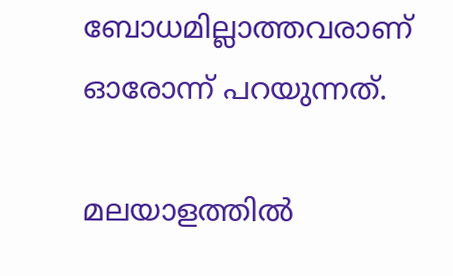ബോധമില്ലാത്തവരാണ് ഓരോന്ന് പറയുന്നത്.

മലയാളത്തില്‍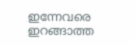ഇന്നേവരെ ഇറങ്ങാത്ത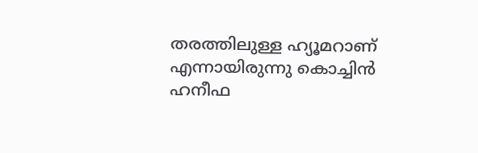തരത്തിലുള്ള ഹ്യൂമറാണ് എന്നായിരുന്നു കൊച്ചിന്‍ ഹനീഫ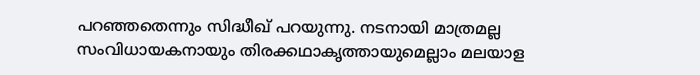പറഞ്ഞതെന്നും സിദ്ധീഖ് പറയുന്നു. നടനായി മാത്രമല്ല സംവിധായകനായും തിരക്കഥാകൃത്തായുമെല്ലാം മലയാള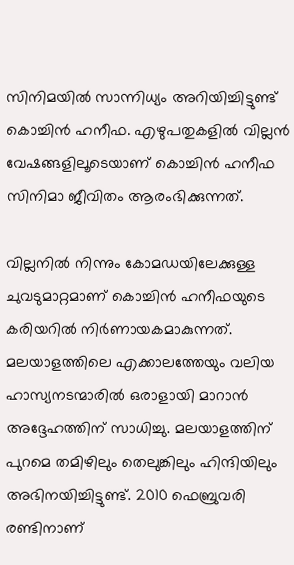സിനിമയില്‍ സാന്നിധ്യം അറിയിച്ചിട്ടുണ്ട് കൊച്ചിന്‍ ഹനീഫ. എഴുപതുകളില്‍ വില്ലന്‍ വേഷങ്ങളിലൂടെയാണ് കൊച്ചിന്‍ ഹനീഫ സിനിമാ ജീവിതം ആരംഭിക്കുന്നത്.

വില്ലനില്‍ നിന്നും കോമഡയിലേക്കുള്ള ചുവടുമാറ്റമാണ് കൊച്ചിന്‍ ഹനീഫയുടെ കരിയറില്‍ നിര്‍ണായകമാകുന്നത്. മലയാളത്തിലെ എക്കാലത്തേയും വലിയ ഹാസ്യനടന്മാരില്‍ ഒരാളായി മാറാന്‍ അദ്ദേഹത്തിന് സാധിച്ചു. മലയാളത്തിന് പുറമെ തമിഴിലും തെലുങ്കിലും ഹിന്ദിയിലും അഭിനയിച്ചിട്ടുണ്ട്. 2010 ഫെബ്രുവരി രണ്ടിനാണ്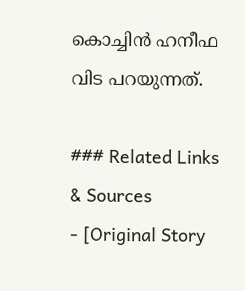കൊച്ചിന്‍ ഹനീഫ വിട പറയുന്നത്.

### Related Links & Sources
- [Original Story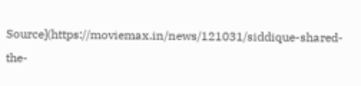Source](https://moviemax.in/news/121031/siddique-shared-the-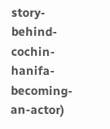story-behind-cochin-hanifa-becoming-an-actor)